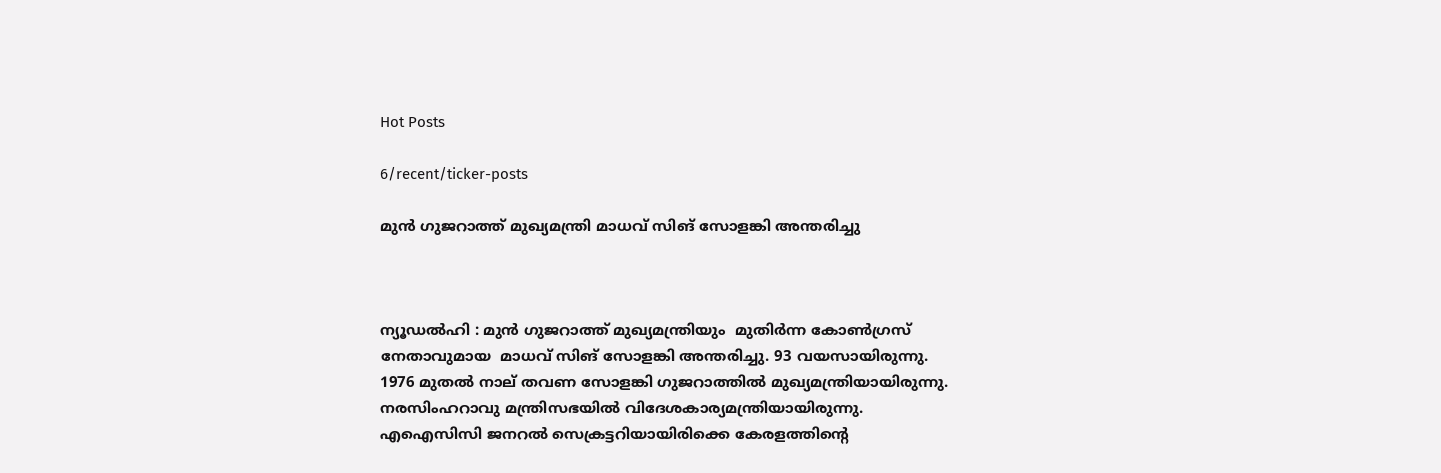Hot Posts

6/recent/ticker-posts

മുൻ ഗുജറാത്ത് മുഖ്യമന്ത്രി മാധവ് സിങ് സോളങ്കി അന്തരിച്ചു



ന്യൂഡൽഹി : മുൻ ഗുജറാത്ത് മുഖ്യമന്ത്രിയും  മുതിർന്ന കോൺഗ്രസ് നേതാവുമായ  മാധവ് സിങ് സോളങ്കി അന്തരിച്ചു. 93 വയസായിരുന്നു.  1976 മുതല്‍ നാല് തവണ സോളങ്കി ഗുജറാത്തില്‍ മുഖ്യമന്ത്രിയായിരുന്നു. നരസിംഹറാവു മന്ത്രിസഭയിൽ വിദേശകാര്യമന്ത്രിയായിരുന്നു. എഐസിസി ജനറൽ സെക്രട്ടറിയായിരിക്കെ കേരളത്തിന്റെ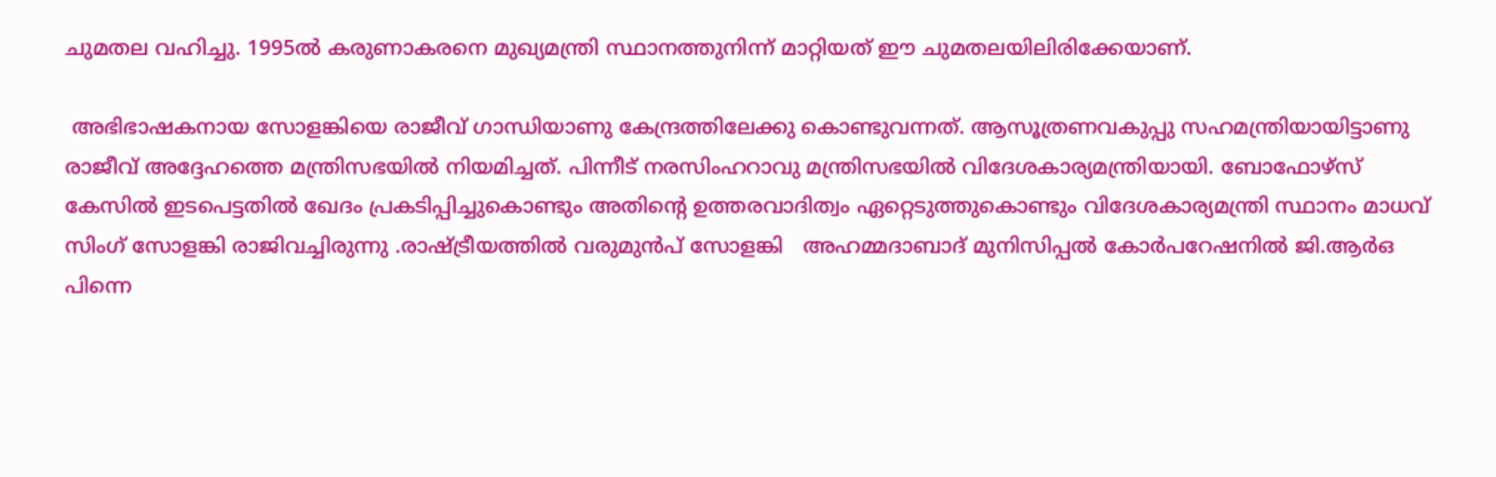ചുമതല വഹിച്ചു. 1995ല്‍ കരുണാകരനെ മുഖ്യമന്ത്രി സ്ഥാനത്തുനിന്ന് മാറ്റിയത് ഈ ചുമതലയിലിരിക്കേയാണ്.

 അഭിഭാഷകനായ സോളങ്കിയെ രാജീവ് ഗാന്ധിയാണു കേന്ദ്രത്തിലേക്കു കൊണ്ടുവന്നത്. ആസൂത്രണവകുപ്പു സഹമന്ത്രിയായിട്ടാണു രാജീവ് അദ്ദേഹത്തെ മന്ത്രിസഭയില്‍ നിയമിച്ചത്. പിന്നീട് നരസിംഹറാവു മന്ത്രിസഭയില്‍ വിദേശകാര്യമന്ത്രിയായി. ബോഫോഴ്സ് കേസില്‍ ഇടപെട്ടതില്‍ ഖേദം പ്രകടിപ്പിച്ചുകൊണ്ടും അതിന്റെ ഉത്തരവാദിത്വം ഏറ്റെടുത്തുകൊണ്ടും വിദേശകാര്യമന്ത്രി സ്ഥാനം മാധവ് സിംഗ് സോളങ്കി രാജിവച്ചിരുന്നു .രാഷ്ട്രീയത്തില്‍ വരുമുൻപ് സോളങ്കി   അഹമ്മദാബാദ് മുനിസിപ്പല്‍ കോര്‍പറേഷനില്‍ ജി.ആര്‍ഒ പിന്നെ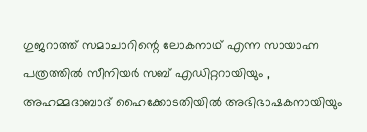ഗുജറാത്ത് സമാചാറിന്റെ ലോകനാഥ് എന്ന സായാഹ്ന പത്രത്തില്‍ സീനിയര്‍ സബ് എഡിറ്ററായിയും , അഹമ്മദാബാദ് ഹൈക്കോടതിയില്‍ അഭിഭാഷകനായിയും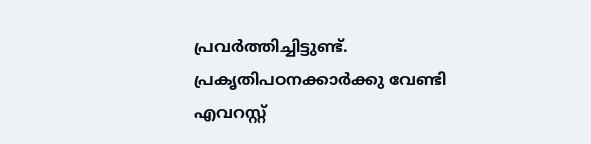പ്രവർത്തിച്ചിട്ടുണ്ട്. പ്രകൃതിപഠനക്കാര്‍ക്കു വേണ്ടി എവറസ്റ്റ്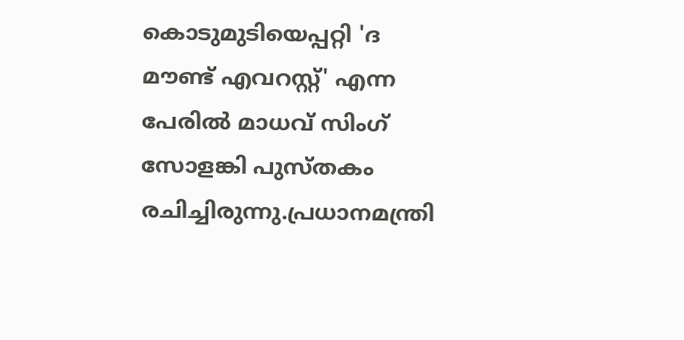കൊടുമുടിയെപ്പറ്റി 'ദ മൗണ്ട് എവറസ്റ്റ്' എന്ന പേരില്‍ മാധവ് സിംഗ് സോളങ്കി പുസ്തകം രചിച്ചിരുന്നു.പ്രധാനമന്ത്രി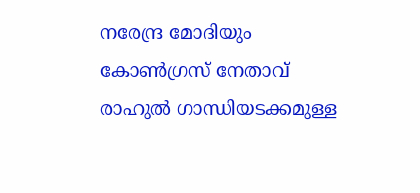നരേന്ദ്ര മോദിയും കോൺഗ്രസ് നേതാവ് രാഹുൽ ഗാന്ധിയടക്കമുള്ള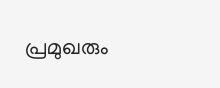പ്രമുഖരും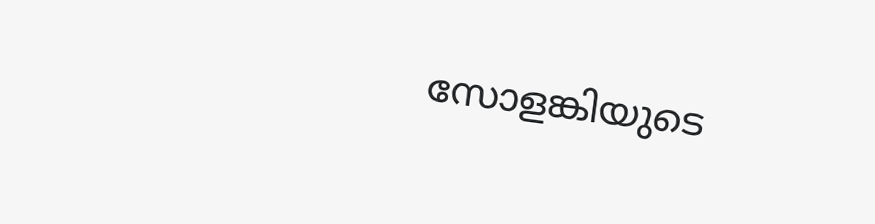സോളങ്കിയുടെ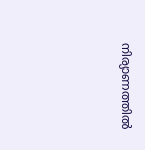നിര്യാണത്തിൽ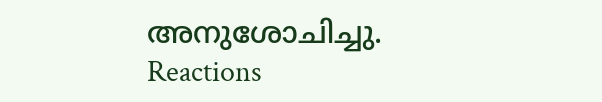അനുശോചിച്ചു.
Reactions